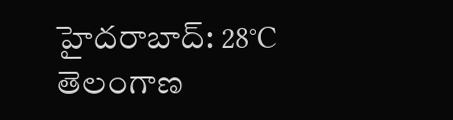హైదరాబాద్: 28°C
తెలంగాణ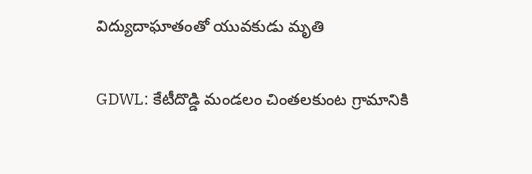విద్యుదాఘాతంతో యువకుడు మృతి

GDWL: కేటీదొడ్డి మండలం చింతలకుంట గ్రామానికి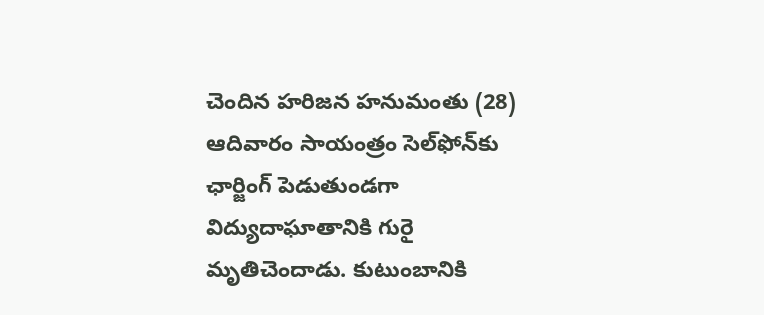చెందిన హరిజన హనుమంతు (28) ఆదివారం సాయంత్రం సెల్‌ఫోన్‌కు ఛార్జింగ్ పెడుతుండగా విద్యుదాఘాతానికి గురై మృతిచెందాడు. కుటుంబానికి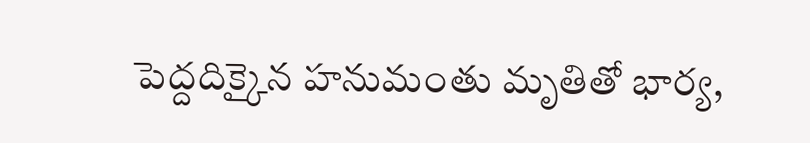పెద్దదిక్కైన హనుమంతు మృతితో భార్య,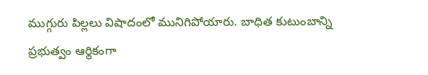ముగ్గురు పిల్లలు విషాదంలో మునిగిపోయారు. బాధిత కుటుంబాన్ని ప్రభుత్వం ఆర్థికంగా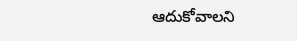ఆదుకోవాలని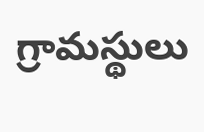గ్రామస్థులు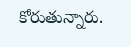కోరుతున్నారు.